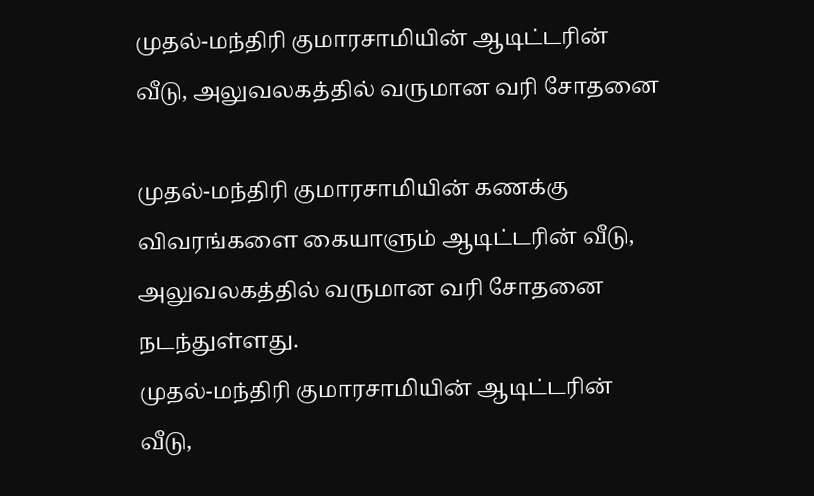முதல்-மந்திரி குமாரசாமியின் ஆடிட்டரின் வீடு, அலுவலகத்தில் வருமான வரி சோதனை

முதல்-மந்திரி குமாரசாமியின் கணக்கு விவரங்களை கையாளும் ஆடிட்டரின் வீடு, அலுவலகத்தில் வருமான வரி சோதனை நடந்துள்ளது.
முதல்-மந்திரி குமாரசாமியின் ஆடிட்டரின் வீடு,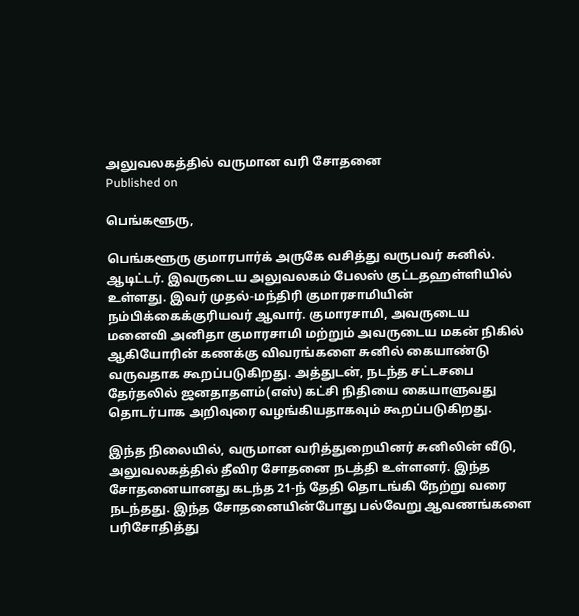அலுவலகத்தில் வருமான வரி சோதனை
Published on

பெங்களூரு,

பெங்களூரு குமாரபார்க் அருகே வசித்து வருபவர் சுனில். ஆடிட்டர். இவருடைய அலுவலகம் பேலஸ் குட்டதஹள்ளியில் உள்ளது. இவர் முதல்-மந்திரி குமாரசாமியின் நம்பிக்கைக்குரியவர் ஆவார். குமாரசாமி, அவருடைய மனைவி அனிதா குமாரசாமி மற்றும் அவருடைய மகன் நிகில் ஆகியோரின் கணக்கு விவரங்களை சுனில் கையாண்டு வருவதாக கூறப்படுகிறது. அத்துடன், நடந்த சட்டசபை தேர்தலில் ஜனதாதளம்(எஸ்) கட்சி நிதியை கையாளுவது தொடர்பாக அறிவுரை வழங்கியதாகவும் கூறப்படுகிறது.

இந்த நிலையில், வருமான வரித்துறையினர் சுனிலின் வீடு, அலுவலகத்தில் தீவிர சோதனை நடத்தி உள்ளனர். இந்த சோதனையானது கடந்த 21-ந் தேதி தொடங்கி நேற்று வரை நடந்தது. இந்த சோதனையின்போது பல்வேறு ஆவணங்களை பரிசோதித்து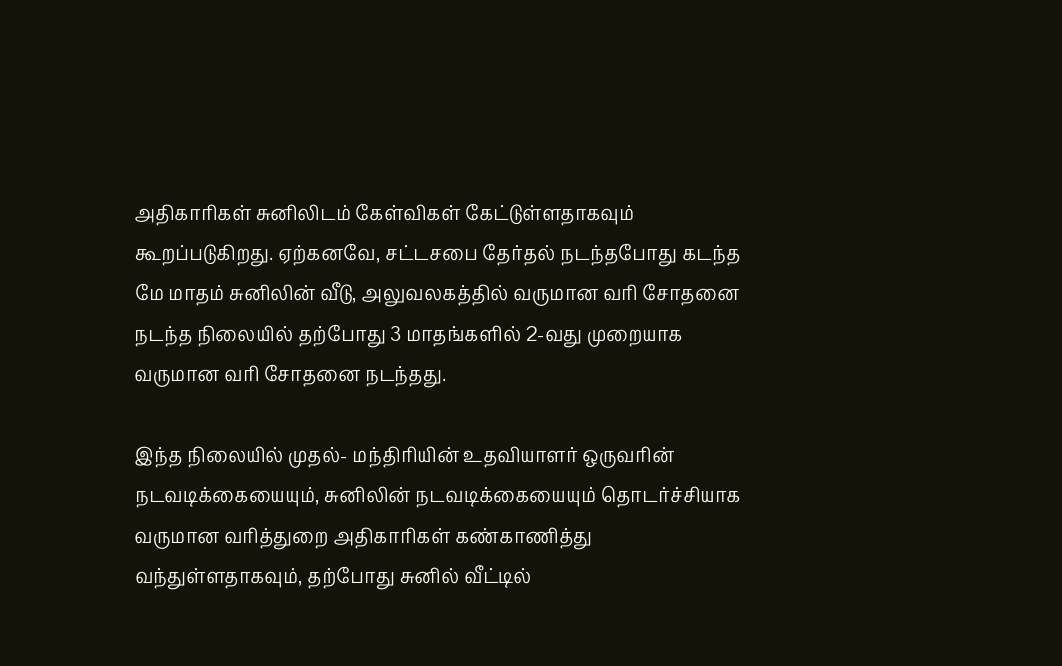அதிகாரிகள் சுனிலிடம் கேள்விகள் கேட்டுள்ளதாகவும் கூறப்படுகிறது. ஏற்கனவே, சட்டசபை தேர்தல் நடந்தபோது கடந்த மே மாதம் சுனிலின் வீடு, அலுவலகத்தில் வருமான வரி சோதனை நடந்த நிலையில் தற்போது 3 மாதங்களில் 2-வது முறையாக வருமான வரி சோதனை நடந்தது.

இந்த நிலையில் முதல்- மந்திரியின் உதவியாளர் ஒருவரின் நடவடிக்கையையும், சுனிலின் நடவடிக்கையையும் தொடர்ச்சியாக வருமான வரித்துறை அதிகாரிகள் கண்காணித்து வந்துள்ளதாகவும், தற்போது சுனில் வீட்டில்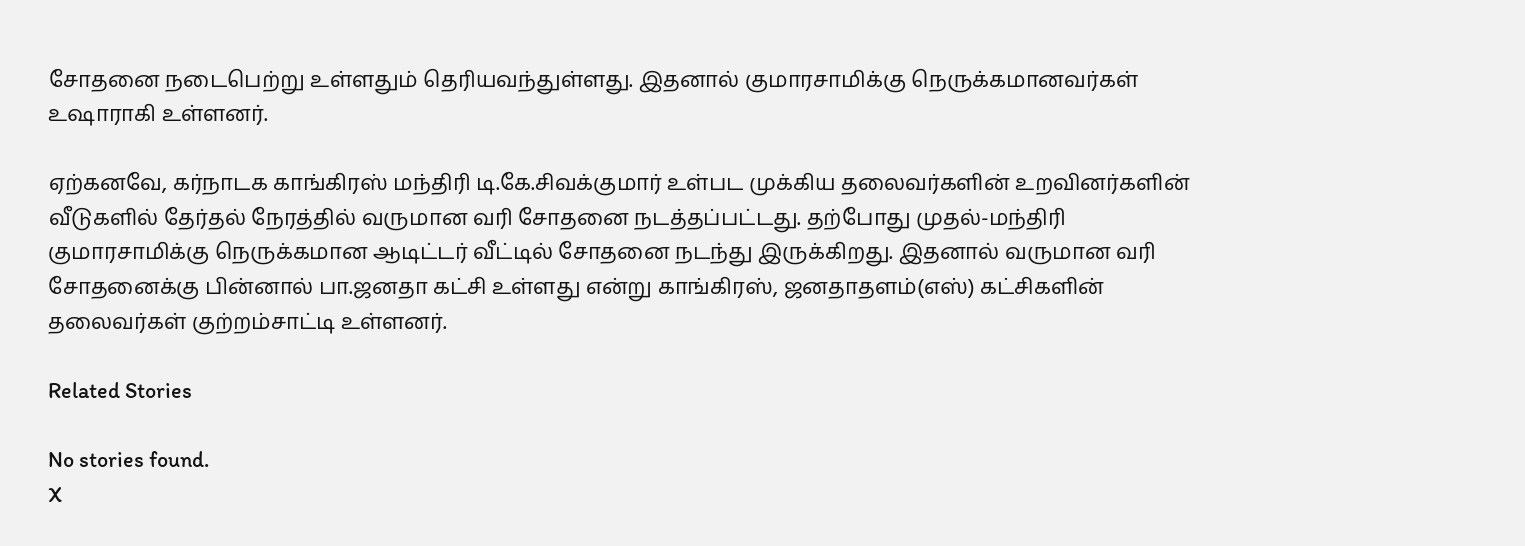சோதனை நடைபெற்று உள்ளதும் தெரியவந்துள்ளது. இதனால் குமாரசாமிக்கு நெருக்கமானவர்கள் உஷாராகி உள்ளனர்.

ஏற்கனவே, கர்நாடக காங்கிரஸ் மந்திரி டி.கே.சிவக்குமார் உள்பட முக்கிய தலைவர்களின் உறவினர்களின் வீடுகளில் தேர்தல் நேரத்தில் வருமான வரி சோதனை நடத்தப்பட்டது. தற்போது முதல்-மந்திரி குமாரசாமிக்கு நெருக்கமான ஆடிட்டர் வீட்டில் சோதனை நடந்து இருக்கிறது. இதனால் வருமான வரி சோதனைக்கு பின்னால் பா.ஜனதா கட்சி உள்ளது என்று காங்கிரஸ், ஜனதாதளம்(எஸ்) கட்சிகளின் தலைவர்கள் குற்றம்சாட்டி உள்ளனர்.

Related Stories

No stories found.
X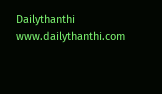Dailythanthi
www.dailythanthi.com